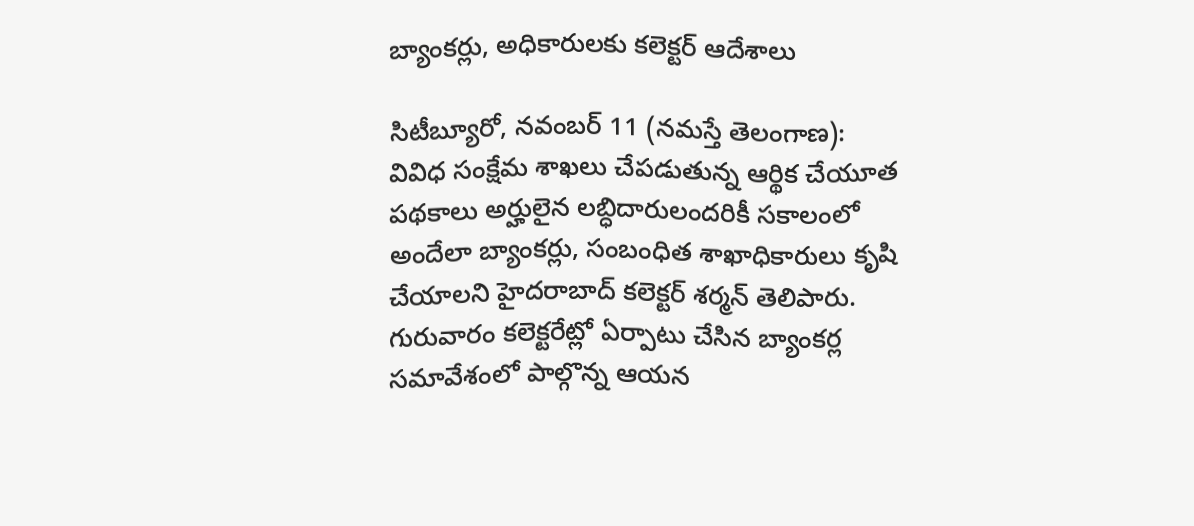బ్యాంకర్లు, అధికారులకు కలెక్టర్ ఆదేశాలు

సిటీబ్యూరో, నవంబర్ 11 (నమస్తే తెలంగాణ): వివిధ సంక్షేమ శాఖలు చేపడుతున్న ఆర్థిక చేయూత పథకాలు అర్హులైన లబ్ధిదారులందరికీ సకాలంలో అందేలా బ్యాంకర్లు, సంబంధిత శాఖాధికారులు కృషి చేయాలని హైదరాబాద్ కలెక్టర్ శర్మన్ తెలిపారు. గురువారం కలెక్టరేట్లో ఏర్పాటు చేసిన బ్యాంకర్ల సమావేశంలో పాల్గొన్న ఆయన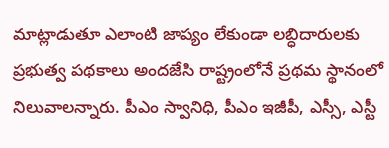మాట్లాడుతూ ఎలాంటి జాప్యం లేకుండా లబ్ధిదారులకు ప్రభుత్వ పథకాలు అందజేసి రాష్ట్రంలోనే ప్రథమ స్థానంలో నిలువాలన్నారు. పీఎం స్వానిధి, పీఎం ఇజీపీ, ఎస్సీ, ఎస్టీ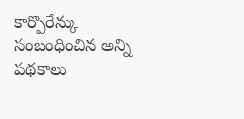కార్పొరేన్కు సంబంధించిన అన్ని పథకాలు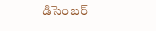డిసెంబర్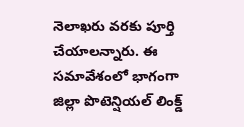నెలాఖరు వరకు పూర్తి చేయాలన్నారు. ఈ సమావేశంలో భాగంగా జిల్లా పొటెన్షియల్ లింక్డ్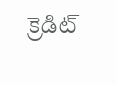క్రెడిట్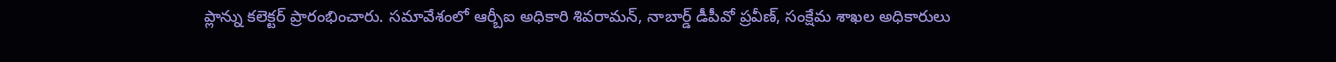ప్లాన్ను కలెక్టర్ ప్రారంభించారు. సమావేశంలో ఆర్బీఐ అధికారి శివరామన్, నాబార్డ్ డీపీవో ప్రవీణ్, సంక్షేమ శాఖల అధికారులు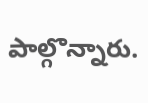పాల్గొన్నారు.